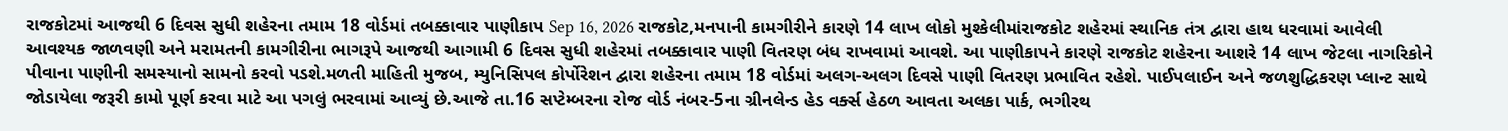રાજકોટમાં આજથી 6 દિવસ સુધી શહેરના તમામ 18 વોર્ડમાં તબક્કાવાર પાણીકાપ Sep 16, 2026 રાજકોટ,મનપાની કામગીરીને કારણે 14 લાખ લોકો મુશ્કેલીમાંરાજકોટ શહેરમાં સ્થાનિક તંત્ર દ્વારા હાથ ધરવામાં આવેલી આવશ્યક જાળવણી અને મરામતની કામગીરીના ભાગરૂપે આજથી આગામી 6 દિવસ સુધી શહેરમાં તબક્કાવાર પાણી વિતરણ બંધ રાખવામાં આવશે. આ પાણીકાપને કારણે રાજકોટ શહેરના આશરે 14 લાખ જેટલા નાગરિકોને પીવાના પાણીની સમસ્યાનો સામનો કરવો પડશે.મળતી માહિતી મુજબ, મ્યુનિસિપલ કોર્પોરેશન દ્વારા શહેરના તમામ 18 વોર્ડમાં અલગ-અલગ દિવસે પાણી વિતરણ પ્રભાવિત રહેશે. પાઈપલાઈન અને જળશુદ્ધિકરણ પ્લાન્ટ સાથે જોડાયેલા જરૂરી કામો પૂર્ણ કરવા માટે આ પગલું ભરવામાં આવ્યું છે.આજે તા.16 સપ્ટેમ્બરના રોજ વોર્ડ નંબર-5ના ગ્રીનલેન્ડ હેડ વર્ક્સ હેઠળ આવતા અલકા પાર્ક, ભગીરથ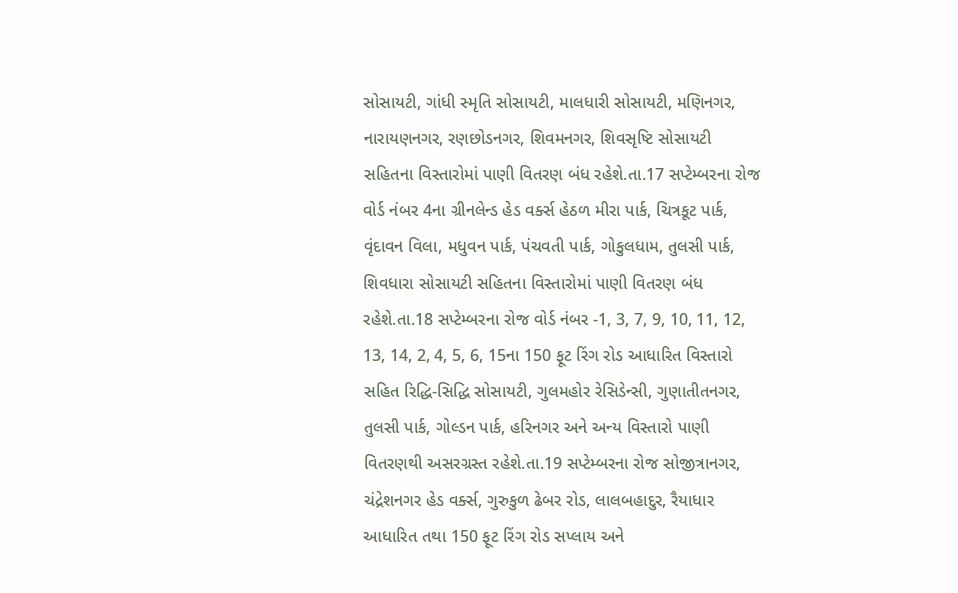સોસાયટી, ગાંધી સ્મૃતિ સોસાયટી, માલધારી સોસાયટી, મણિનગર, નારાયણનગર, રણછોડનગર, શિવમનગર, શિવસૃષ્ટિ સોસાયટી સહિતના વિસ્તારોમાં પાણી વિતરણ બંધ રહેશે.તા.17 સપ્ટેમ્બરના રોજ વોર્ડ નંબર 4ના ગ્રીનલેન્ડ હેડ વર્ક્સ હેઠળ મીરા પાર્ક, ચિત્રકૂટ પાર્ક, વૃંદાવન વિલા, મધુવન પાર્ક, પંચવતી પાર્ક, ગોકુલધામ, તુલસી પાર્ક, શિવધારા સોસાયટી સહિતના વિસ્તારોમાં પાણી વિતરણ બંધ રહેશે.તા.18 સપ્ટેમ્બરના રોજ વોર્ડ નંબર -1, 3, 7, 9, 10, 11, 12, 13, 14, 2, 4, 5, 6, 15ના 150 ફૂટ રિંગ રોડ આધારિત વિસ્તારો સહિત રિદ્ધિ-સિદ્ધિ સોસાયટી, ગુલમહોર રેસિડેન્સી, ગુણાતીતનગર, તુલસી પાર્ક, ગોલ્ડન પાર્ક, હરિનગર અને અન્ય વિસ્તારો પાણી વિતરણથી અસરગ્રસ્ત રહેશે.તા.19 સપ્ટેમ્બરના રોજ સોજીત્રાનગર, ચંદ્રેશનગર હેડ વર્ક્સ, ગુરુકુળ ઢેબર રોડ, લાલબહાદુર, રૈયાધાર આધારિત તથા 150 ફૂટ રિંગ રોડ સપ્લાય અને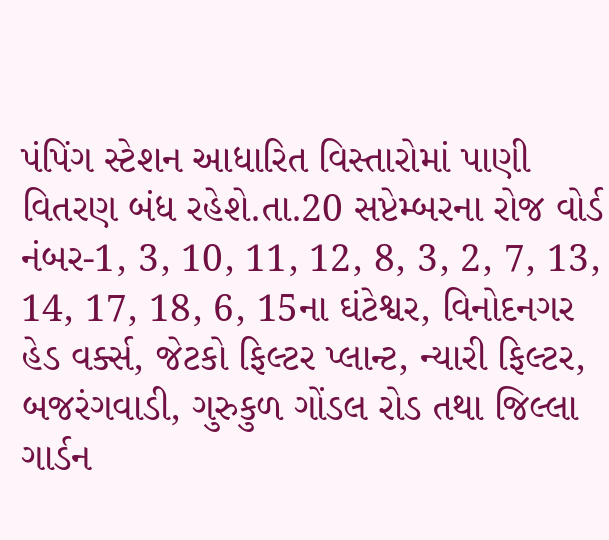પંપિંગ સ્ટેશન આધારિત વિસ્તારોમાં પાણી વિતરણ બંધ રહેશે.તા.20 સપ્ટેમ્બરના રોજ વોર્ડ નંબર-1, 3, 10, 11, 12, 8, 3, 2, 7, 13, 14, 17, 18, 6, 15ના ઘંટેશ્વર, વિનોદનગર હેડ વર્ક્સ, જેટકો ફિલ્ટર પ્લાન્ટ, ન્યારી ફિલ્ટર, બજરંગવાડી, ગુરુકુળ ગોંડલ રોડ તથા જિલ્લા ગાર્ડન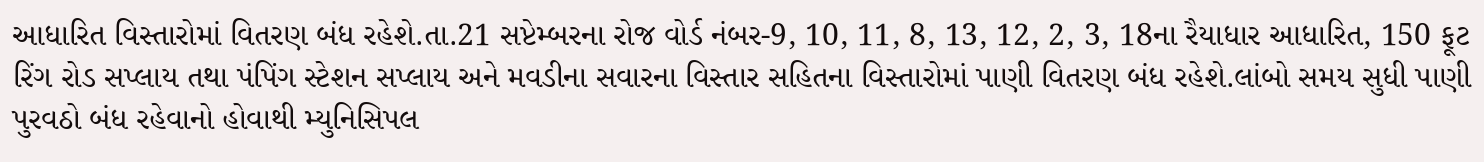આધારિત વિસ્તારોમાં વિતરણ બંધ રહેશે.તા.21 સપ્ટેમ્બરના રોજ વોર્ડ નંબર-9, 10, 11, 8, 13, 12, 2, 3, 18ના રૈયાધાર આધારિત, 150 ફૂટ રિંગ રોડ સપ્લાય તથા પંપિંગ સ્ટેશન સપ્લાય અને મવડીના સવારના વિસ્તાર સહિતના વિસ્તારોમાં પાણી વિતરણ બંધ રહેશે.લાંબો સમય સુધી પાણી પુરવઠો બંધ રહેવાનો હોવાથી મ્યુનિસિપલ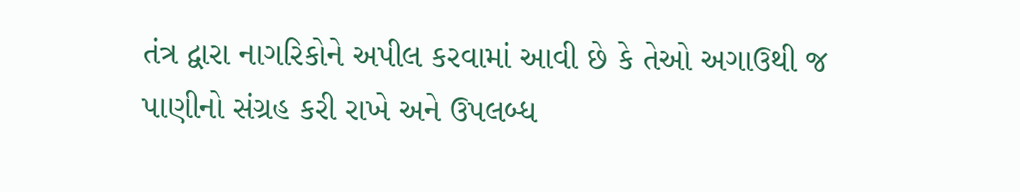તંત્ર દ્વારા નાગરિકોને અપીલ કરવામાં આવી છે કે તેઓ અગાઉથી જ પાણીનો સંગ્રહ કરી રાખે અને ઉપલબ્ધ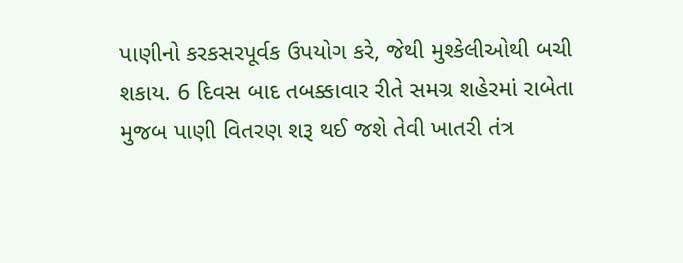પાણીનો કરકસરપૂર્વક ઉપયોગ કરે, જેથી મુશ્કેલીઓથી બચી શકાય. 6 દિવસ બાદ તબક્કાવાર રીતે સમગ્ર શહેરમાં રાબેતા મુજબ પાણી વિતરણ શરૂ થઈ જશે તેવી ખાતરી તંત્ર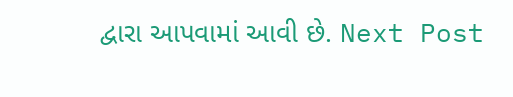દ્વારા આપવામાં આવી છે. Next Post